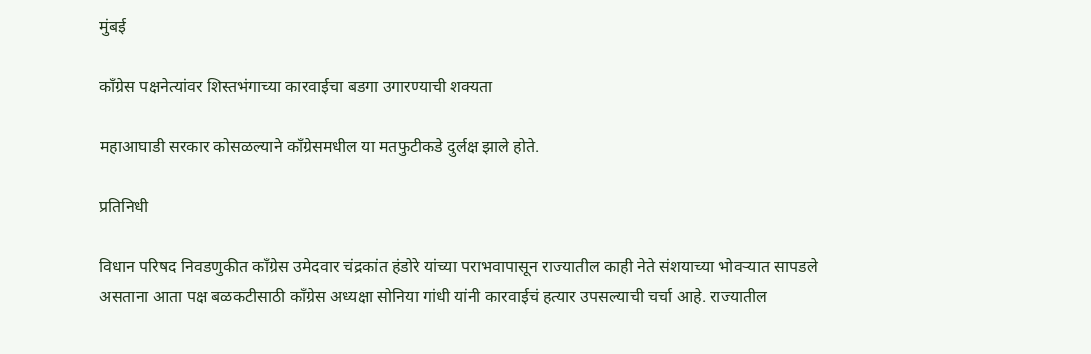मुंबई

काँग्रेस पक्षनेत्यांवर शिस्तभंगाच्या कारवाईचा बडगा उगारण्याची शक्यता

महाआघाडी सरकार कोसळल्याने काँग्रेसमधील या मतफुटीकडे दुर्लक्ष झाले होते.

प्रतिनिधी

विधान परिषद निवडणुकीत काँग्रेस उमेदवार चंद्रकांत हंडोरे यांच्या पराभवापासून राज्यातील काही नेते संशयाच्या भोवऱ्यात सापडले असताना आता पक्ष बळकटीसाठी काँग्रेस अध्यक्षा सोनिया गांधी यांनी कारवाईचं हत्यार उपसल्याची चर्चा आहे. राज्यातील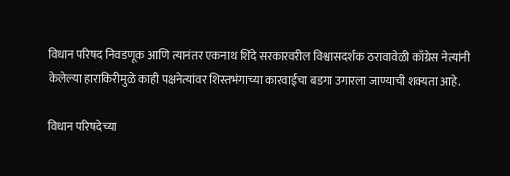विधान परिषद निवडणूक आणि त्यानंतर एकनाथ शिंदे सरकारवरील विश्वासदर्शक ठरावावेळी काँग्रेस नेत्यांनी केलेल्या हाराकिरीमुळे काही पक्षनेत्यांवर शिस्तभंगाच्या कारवाईचा बडगा उगारला जाण्याची शक्यता आहे.

विधान परिषदेच्या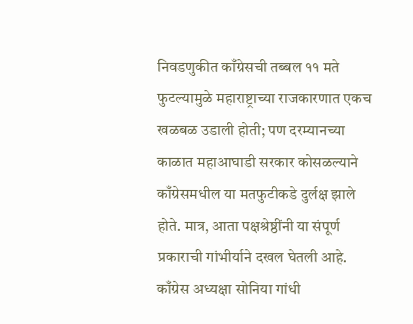निवडणुकीत काँग्रेसची तब्बल ११ मते फुटल्यामुळे महाराष्ट्राच्या राजकारणात एकच खळबळ उडाली होती; पण दरम्यानच्या काळात महाआघाडी सरकार कोसळल्याने काँग्रेसमधील या मतफुटीकडे दुर्लक्ष झाले होते. मात्र, आता पक्षश्रेष्ठींनी या संपूर्ण प्रकाराची गांभीर्याने दखल घेतली आहे. काँग्रेस अध्यक्षा सोनिया गांधी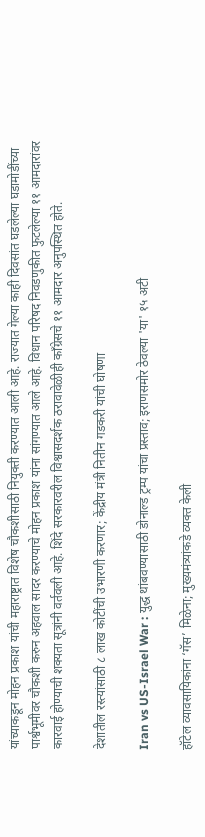यांच्याकडून मोहन प्रकाश यांची महाराष्ट्रात विशेष चौकशीसाठी नियुक्ती करण्यात आली आहे. राज्यात गेल्या काही दिवसांत घडलेल्या घडामोडींच्या पार्श्वभूमीवर चौकशी करुन अहवाल सादर करण्याचे मोहन प्रकाश यांना सांगण्यात आले आहे. विधान परिषद निवडणुकीत फुटलेल्या ११ आमदारांवर कारवाई होण्याची शक्यता सूत्रांनी वर्तवली आहे. शिंदे सरकारवरील विश्वासदर्शक ठरावावेळीही काँग्रेसचे ११ आमदार अनुपस्थित होते.

देशातील रस्त्यांसाठी ८ लाख कोटींची उभारणी करणार; केंद्रीय मंत्री नितीन गडकरी यांची घोषणा

Iran vs US-Israel War : युद्ध थांबवण्यासाठी डोनाल्ड ट्रम्प यांचा प्रस्ताव; इराणसमोर ठेवल्या 'या' १५ अटी

हॉटेल व्यावसायिकांना ‘गॅस’ मिळेना; मुख्यमंत्र्यांकडे व्यक्त केली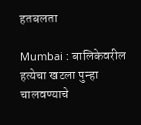हतबलता

Mumbai : बालिकेवरील हत्येचा खटला पुन्हा चालवण्याचे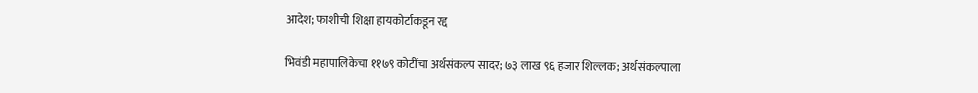आदेश; फाशीची शिक्षा हायकोर्टाकडून रद्द

भिवंडी महापालिकेचा ११७९ कोटींचा अर्थसंकल्प सादर; ७३ लाख ९६ हजार शिल्लक; अर्थसंकल्पाला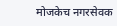मोजकेच नगरसेवक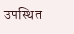उपस्थित